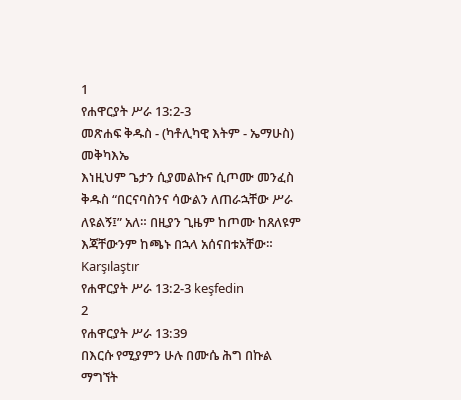1
የሐዋርያት ሥራ 13:2-3
መጽሐፍ ቅዱስ - (ካቶሊካዊ እትም - ኤማሁስ)
መቅካእኤ
እነዚህም ጌታን ሲያመልኩና ሲጦሙ መንፈስ ቅዱስ “በርናባስንና ሳውልን ለጠራኋቸው ሥራ ለዩልኝ፤” አለ። በዚያን ጊዜም ከጦሙ ከጸለዩም እጃቸውንም ከጫኑ በኋላ አሰናበቱአቸው።
Karşılaştır
የሐዋርያት ሥራ 13:2-3 keşfedin
2
የሐዋርያት ሥራ 13:39
በእርሱ የሚያምን ሁሉ በሙሴ ሕግ በኩል ማግኘት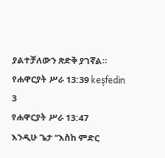ያልተቻለውን ጽድቅ ያገኛል።
የሐዋርያት ሥራ 13:39 keşfedin
3
የሐዋርያት ሥራ 13:47
እንዲሁ ጌታ “እስከ ምድር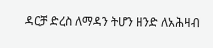ዳርቻ ድረስ ለማዳን ትሆን ዘንድ ለአሕዛብ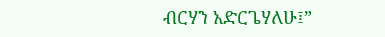ብርሃን አድርጌሃለሁ፤”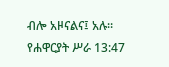ብሎ አዞናልና፤ አሉ።
የሐዋርያት ሥራ 13:47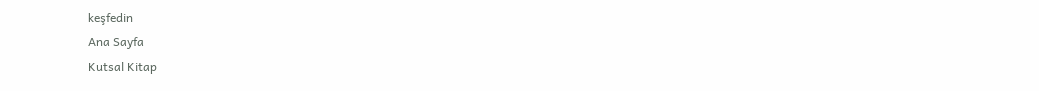keşfedin
Ana Sayfa
Kutsal Kitap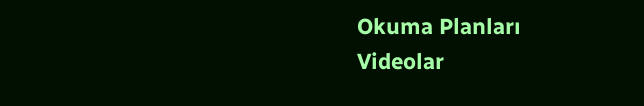Okuma Planları
Videolar